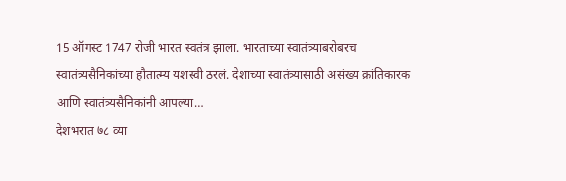15 ऑगस्ट 1747 रोजी भारत स्वतंत्र झाला. भारताच्या स्वातंत्र्याबरोबरच स्वातंत्र्यसैनिकांच्या हौतात्म्य यशस्वी ठरलं. देशाच्या स्वातंत्र्यासाठी असंख्य क्रांतिकारक आणि स्वातंत्र्यसैनिकांनी आपल्या…
देशभरात ७८ व्या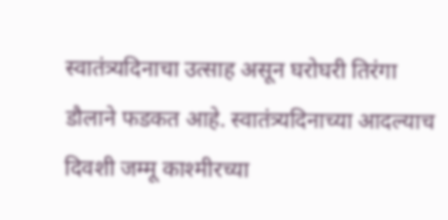स्वातंत्र्यदिनाचा उत्साह असून घरोघरी तिरंगा डौलाने फडकत आहे. स्वातंत्र्यदिनाच्या आदल्याच दिवशी जम्मू काश्मीरच्या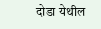दोडा येथील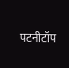पटनीटॉप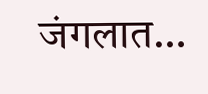जंगलात…